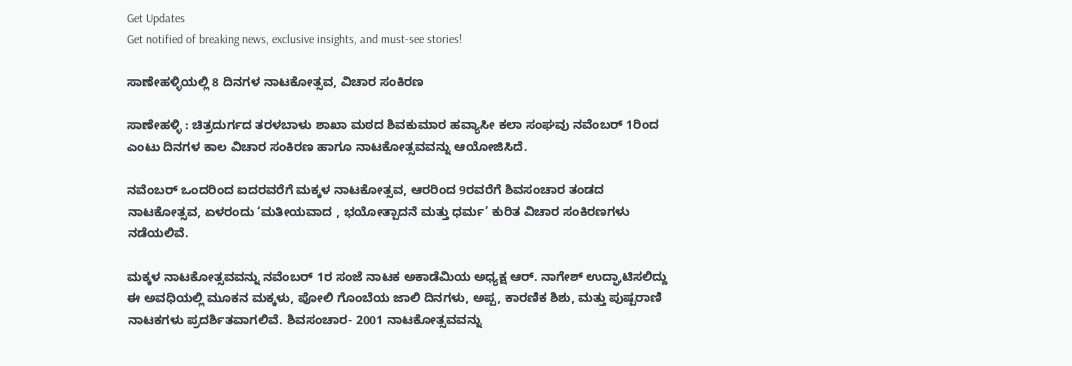Get Updates
Get notified of breaking news, exclusive insights, and must-see stories!

ಸಾಣೇಹಳ್ಳಿಯಲ್ಲಿ 8 ದಿನಗಳ ನಾಟಕೋತ್ಸವ, ವಿಚಾರ ಸಂಕಿರಣ

ಸಾಣೇಹಳ್ಳಿ : ಚಿತ್ರದುರ್ಗದ ತರಳಬಾಳು ಶಾಖಾ ಮಠದ ಶಿವಕುಮಾರ ಹವ್ಯಾಸೀ ಕಲಾ ಸಂಘವು ನವೆಂಬರ್‌ 1ರಿಂದ ಎಂಟು ದಿನಗಳ ಕಾಲ ವಿಚಾರ ಸಂಕಿರಣ ಹಾಗೂ ನಾಟಕೋತ್ಸವವನ್ನು ಆಯೋಜಿಸಿದೆ.

ನವೆಂಬರ್‌ ಒಂದರಿಂದ ಐದರವರೆಗೆ ಮಕ್ಕಳ ನಾಟಕೋತ್ಸವ, ಆರರಿಂದ 9ರವರೆಗೆ ಶಿವಸಂಚಾರ ತಂಡದ ನಾಟಕೋತ್ಸವ, ಏಳರಂದು ‘ಮತೀಯವಾದ , ಭಯೋತ್ಪಾದನೆ ಮತ್ತು ಧರ್ಮ’ ಕುರಿತ ವಿಚಾರ ಸಂಕಿರಣಗಳು ನಡೆಯಲಿವೆ.

ಮಕ್ಕಳ ನಾಟಕೋತ್ಸವವನ್ನು ನವೆಂಬರ್‌ 1ರ ಸಂಜೆ ನಾಟಕ ಅಕಾಡೆಮಿಯ ಅಧ್ಯಕ್ಷ ಆರ್‌. ನಾಗೇಶ್‌ ಉದ್ಘಾಟಿಸಲಿದ್ದು ಈ ಅವಧಿಯಲ್ಲಿ ಮೂಕನ ಮಕ್ಕಳು, ಪೋಲಿ ಗೊಂಬೆಯ ಜಾಲಿ ದಿನಗಳು, ಅಪ್ಪ, ಕಾರಣಿಕ ಶಿಶು, ಮತ್ತು ಪುಷ್ಪರಾಣಿ ನಾಟಕಗಳು ಪ್ರದರ್ಶಿತವಾಗಲಿವೆ. ಶಿವಸಂಚಾರ- 2001 ನಾಟಕೋತ್ಸವವನ್ನು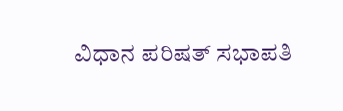ವಿಧಾನ ಪರಿಷತ್‌ ಸಭಾಪತಿ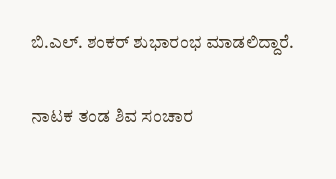ಬಿ.ಎಲ್‌. ಶಂಕರ್‌ ಶುಭಾರಂಭ ಮಾಡಲಿದ್ದಾರೆ.

ನಾಟಕ ತಂಡ ಶಿವ ಸಂಚಾರ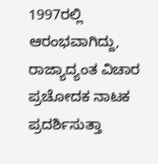1997ರಲ್ಲಿ ಆರಂಭವಾಗಿದ್ದು, ರಾಜ್ಯಾದ್ಯಂತ ವಿಚಾರ ಪ್ರಚೋದಕ ನಾಟಕ ಪ್ರದರ್ಶಿಸುತ್ತಾ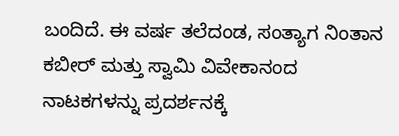ಬಂದಿದೆ. ಈ ವರ್ಷ ತಲೆದಂಡ, ಸಂತ್ಯಾಗ ನಿಂತಾನ ಕಬೀರ್‌ ಮತ್ತು ಸ್ವಾಮಿ ವಿವೇಕಾನಂದ ನಾಟಕಗಳನ್ನು ಪ್ರದರ್ಶನಕ್ಕೆ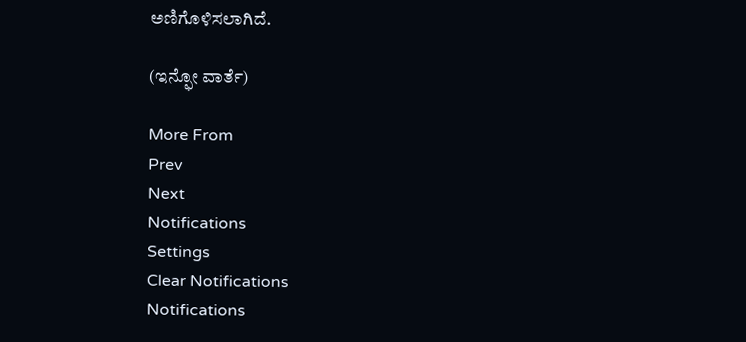ಅಣಿಗೊಳಿಸಲಾಗಿದೆ.

(ಇನ್ಫೋ ವಾರ್ತೆ)

More From
Prev
Next
Notifications
Settings
Clear Notifications
Notifications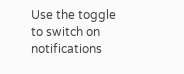Use the toggle to switch on notifications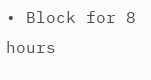• Block for 8 hours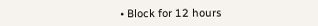• Block for 12 hours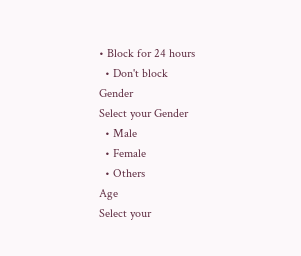• Block for 24 hours
  • Don't block
Gender
Select your Gender
  • Male
  • Female
  • Others
Age
Select your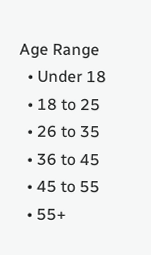Age Range
  • Under 18
  • 18 to 25
  • 26 to 35
  • 36 to 45
  • 45 to 55
  • 55+